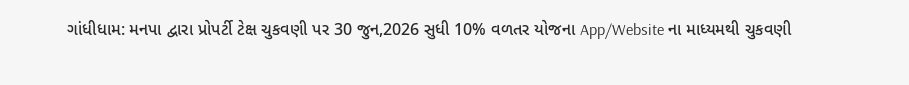ગાંધીધામ: મનપા દ્વારા પ્રોપર્ટી ટેક્ષ ચુકવણી પર 30 જુન,2026 સુધી 10% વળતર યોજના App/Website ના માધ્યમથી ચુકવણી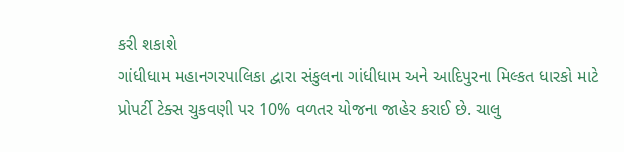કરી શકાશે
ગાંધીધામ મહાનગરપાલિકા દ્વારા સંકુલના ગાંધીધામ અને આદિપુરના મિલ્કત ધારકો માટે પ્રોપર્ટી ટેક્સ ચુકવણી પર 10% વળતર યોજના જાહેર કરાઈ છે. ચાલુ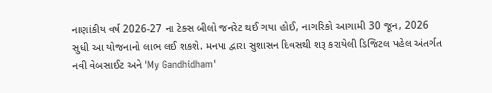નાણાંકીય વર્ષ 2026-27 ના ટેક્સ બીલો જનરેટ થઈ ગયા હોઈ, નાગરિકો આગામી 30 જૂન, 2026 સુધી આ યોજનાનો લાભ લઈ શકશે. મનપા દ્વારા સુશાસન દિવસથી શરૂ કરાયેલી ડિજિટલ પહેલ અંતર્ગત નવી વેબસાઈટ અને 'My Gandhidham'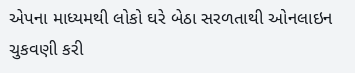એપના માધ્યમથી લોકો ઘરે બેઠા સરળતાથી ઓનલાઇન ચુકવણી કરી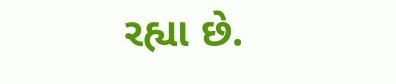રહ્યા છે.